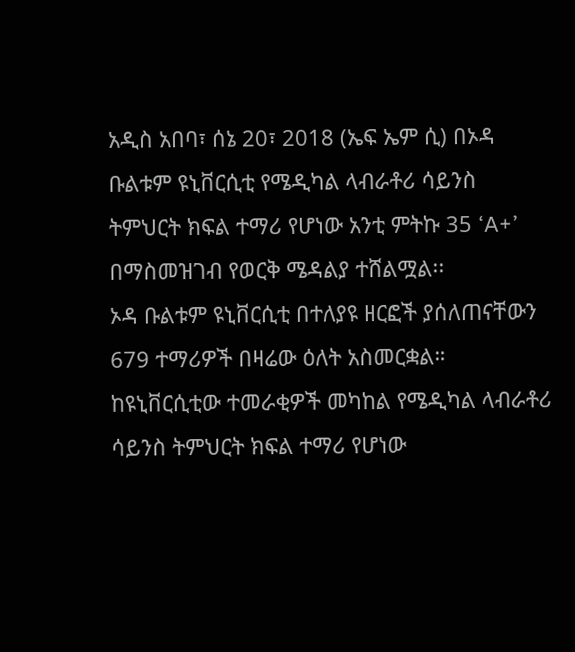አዲስ አበባ፣ ሰኔ 20፣ 2018 (ኤፍ ኤም ሲ) በኦዳ ቡልቱም ዩኒቨርሲቲ የሜዲካል ላብራቶሪ ሳይንስ ትምህርት ክፍል ተማሪ የሆነው አንቲ ምትኩ 35 ‘A+’ በማስመዝገብ የወርቅ ሜዳልያ ተሸልሟል፡፡
ኦዳ ቡልቱም ዩኒቨርሲቲ በተለያዩ ዘርፎች ያሰለጠናቸውን 679 ተማሪዎች በዛሬው ዕለት አስመርቋል።
ከዩኒቨርሲቲው ተመራቂዎች መካከል የሜዲካል ላብራቶሪ ሳይንስ ትምህርት ክፍል ተማሪ የሆነው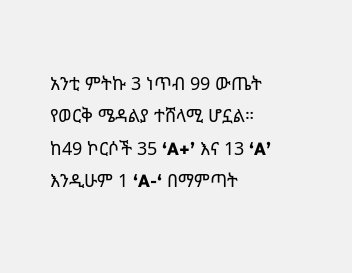አንቲ ምትኩ 3 ነጥብ 99 ውጤት የወርቅ ሜዳልያ ተሸላሚ ሆኗል።
ከ49 ኮርሶች 35 ‘A+’ እና 13 ‘A’ እንዲሁም 1 ‘A-‘ በማምጣት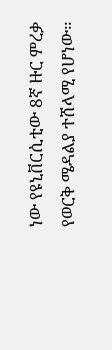ነው የዩኒቨርሲቲው 8ኛ ዙር ምረቃ የወርቅ ሜዳልያ ተሸላሚ የሆነው።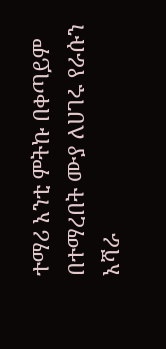ተማሪ አንቲ ምትኩ በቀጣይም በተማረበት ሙያ ለሀገሩ የራሱን አሻራ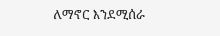ለማኖር እንደሚሰራ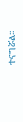ተናግሯል፡፡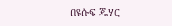በዩሱፍ ጁሃር